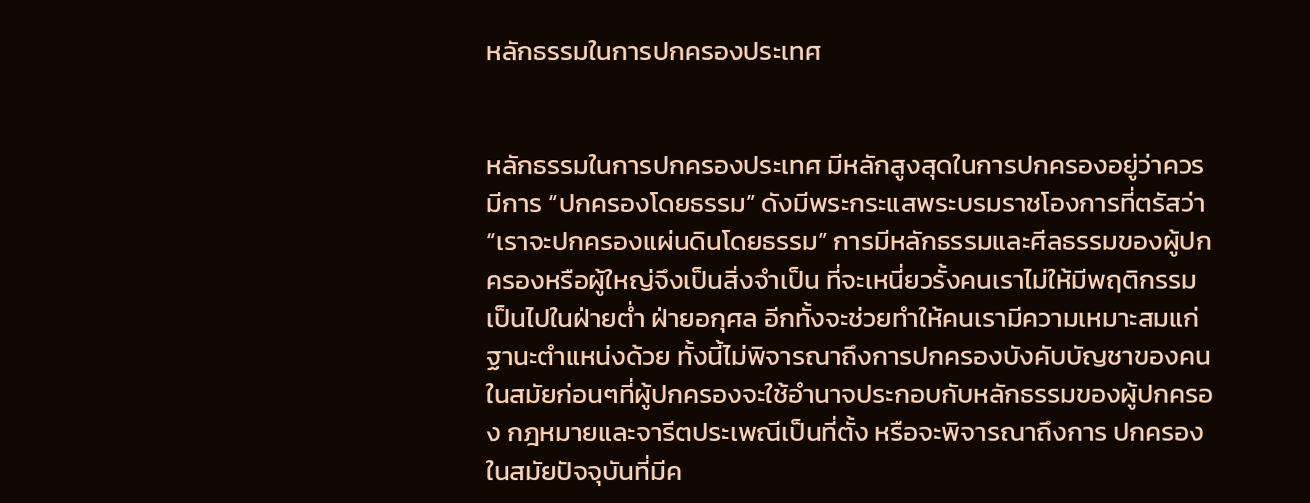หลักธรรมในการปกครองประเทศ


หลักธรรมในการปกครองประเทศ มีหลักสูงสุดในการปกครองอยู่ว่าควรมีการ “ปกครองโดยธรรม” ดังมีพระกระแสพระบรมราชโองการที่ตรัสว่า “เราจะปกครองแผ่นดินโดยธรรม” การมีหลักธรรมและศีลธรรมของผู้ปกครองหรือผู้ใหญ่จึงเป็นสิ่งจำเป็น ที่จะเหนี่ยวรั้งคนเราไม่ให้มีพฤติกรรมเป็นไปในฝ่ายต่ำ ฝ่ายอกุศล อีกทั้งจะช่วยทำให้คนเรามีความเหมาะสมแก่ฐานะตำแหน่งด้วย ทั้งนี้ไม่พิจารณาถึงการปกครองบังคับบัญชาของคนในสมัยก่อนๆที่ผู้ปกครองจะใช้อำนาจประกอบกับหลักธรรมของผู้ปกครอง กฎหมายและจารีตประเพณีเป็นที่ตั้ง หรือจะพิจารณาถึงการ ปกครองในสมัยปัจจุบันที่มีค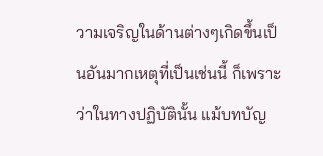วามเจริญในด้านต่างๆเกิดขึ้นเป็นอันมากเหตุที่เป็นเช่นนี้ ก็เพราะว่าในทางปฏิบัตินั้น แม้บทบัญ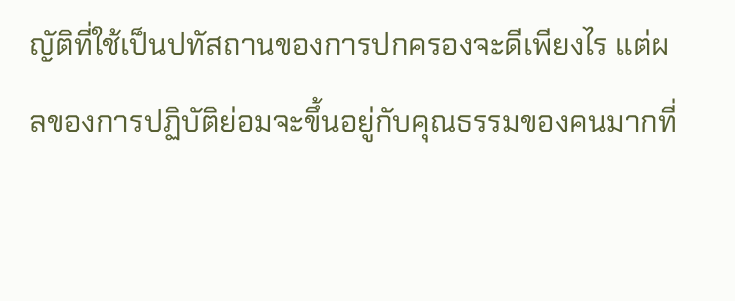ญัติที่ใช้เป็นปทัสถานของการปกครองจะดีเพียงไร แต่ผลของการปฏิบัติย่อมจะขึ้นอยู่กับคุณธรรมของคนมากที่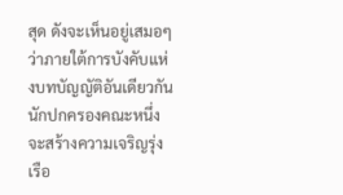สุด ดังจะเห็นอยู่เสมอๆ ว่าภายใต้การบังคับแห่งบทบัญญัติอันเดียวกัน นักปกครองคณะหนึ่งจะสร้างความเจริญรุ่งเรือ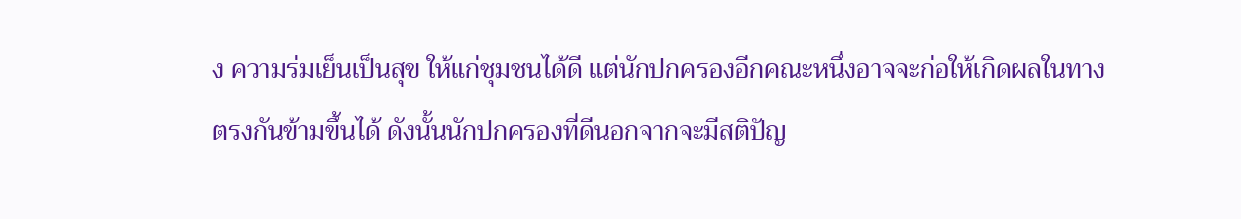ง ความร่มเย็นเป็นสุข ให้แก่ชุมชนได้ดี แต่นักปกครองอีกคณะหนึ่งอาจจะก่อให้เกิดผลในทางตรงกันข้ามขึ้นได้ ดังนั้นนักปกครองที่ดีนอกจากจะมีสติปัญ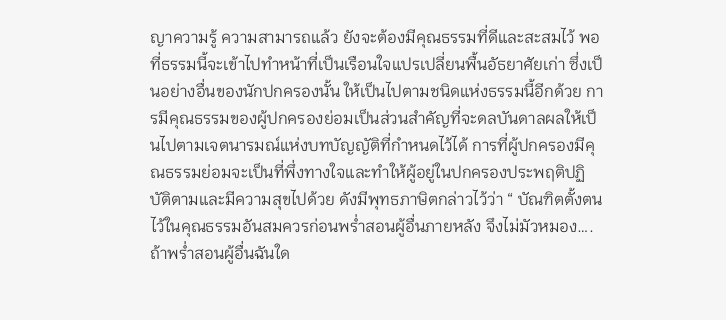ญาความรู้ ความสามารถแล้ว ยังจะต้องมีคุณธรรมที่ดีและสะสมไว้ พอที่ธรรมนี้จะเข้าไปทำหน้าที่เป็นเรือนใจแปรเปลี่ยนพื้นอัธยาศัยเก่า ซึ่งเป็นอย่างอื่นของนักปกครองนั้น ให้เป็นไปตามชนิดแห่งธรรมนี้อีกด้วย การมีคุณธรรมของผู้ปกครองย่อมเป็นส่วนสำคัญที่จะดลบันดาลผลให้เป็นไปตามเจตนารมณ์แห่งบทบัญญัติที่กำหนดไว้ได้ การที่ผู้ปกครองมีคุณธรรมย่อมจะเป็นที่พึ่งทางใจและทำให้ผู้อยู่ในปกครองประพฤติปฏิบัติตามและมีความสุขไปด้วย ดังมีพุทธภาษิตกล่าวไว้ว่า “ บัณฑิตตั้งตนไว้ในคุณธรรมอันสมควรก่อนพร่ำสอนผู้อื่นภายหลัง จึงไม่มัวหมอง….ถ้าพร่ำสอนผู้อื่นฉันใด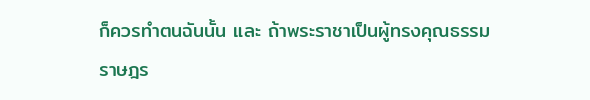ก็ควรทำตนฉันนั้น และ ถ้าพระราชาเป็นผู้ทรงคุณธรรม ราษฎร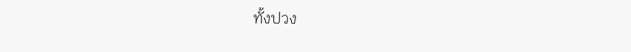ทั้งปวง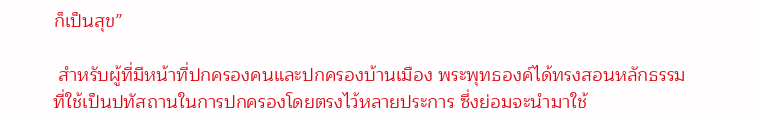ก็เป็นสุข”

 สำหรับผู้ที่มีหน้าที่ปกครองคนและปกครองบ้านเมือง พระพุทธองค์ได้ทรงสอนหลักธรรมที่ใช้เป็นปทัสถานในการปกครองโดยตรงไว้หลายประการ ซึ่งย่อมจะนำมาใช้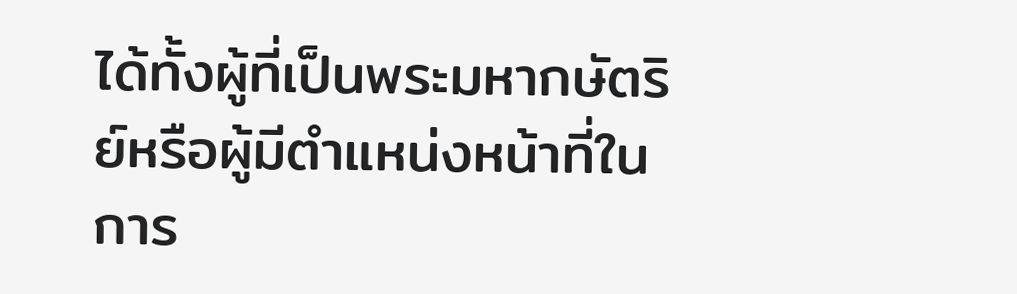ได้ทั้งผู้ที่เป็นพระมหากษัตริย์หรือผู้มีตำแหน่งหน้าที่ในการ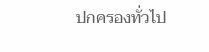ปกครองทั่วไป